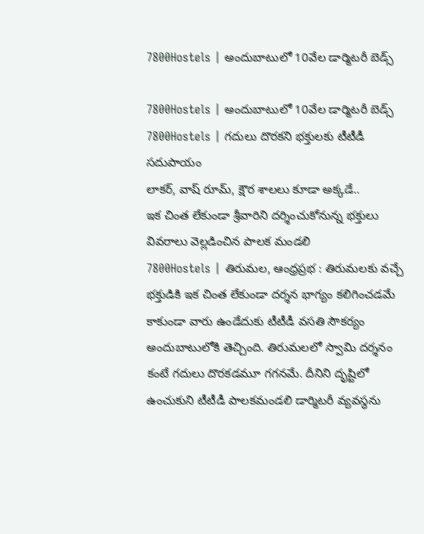7800Hostels | అందుబాటులో 10వేల డార్మిటరీ బెడ్స్

7800Hostels | అందుబాటులో 10వేల డార్మిటరీ బెడ్స్
7800Hostels | గదులు దొరకని భక్తులకు టీటీడీ సదుపాయం
లాకర్, వాష్ రూమ్, క్షౌర శాలలు కూడా అక్కడే..
ఇక చింత లేకుండా శ్రీవారిని దర్శించుకోనున్న భక్తులు
వివరాలు వెల్లడించిన పాలక మండలి
7800Hostels | తిరుమల, ఆంధ్రప్రభ : తిరుమలకు వచ్చే భక్తుడికి ఇక చింత లేకుండా దర్శన భాగ్యం కలిగించడమే కాకుండా వారు ఉండేదుకు టీటీడీ వసతి సౌకర్యం అందుబాటులోకి తెచ్చింది. తిరుమలలో స్వామి దర్శనం కంటే గదులు దొరకడమూ గగనమే. దీనిని దృష్టిలో ఉంచుకుని టీటీడీ పాలకమండలి డార్మిటరీ వ్యవస్థను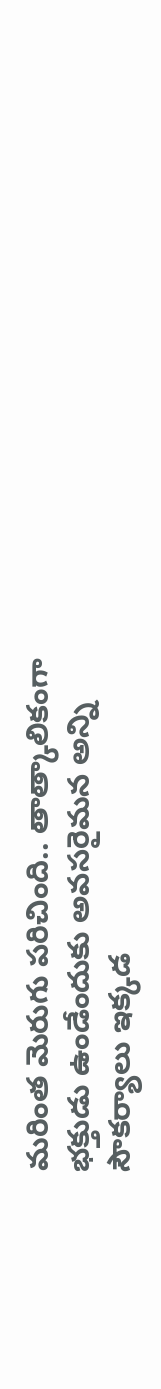మరింత మెరుగు పరిచింది.. తాత్కాలికంగా భక్తుడు ఉండేందుకు అవసరైమన అన్ని సౌకర్యాలు ఇక్కడ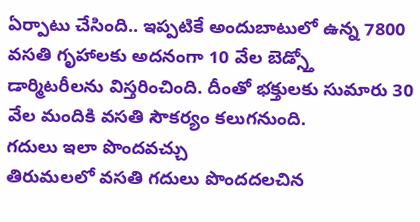ఏర్పాటు చేసింది.. ఇప్పటికే అందుబాటులో ఉన్న 7800 వసతి గృహాలకు అదనంగా 10 వేల బెడ్స్తో డార్మిటరీలను విస్తరించింది. దీంతో భక్తులకు సుమారు 30 వేల మందికి వసతి సౌకర్యం కలుగనుంది.
గదులు ఇలా పొందవచ్చు
తిరుమలలో వసతి గదులు పొందదలచిన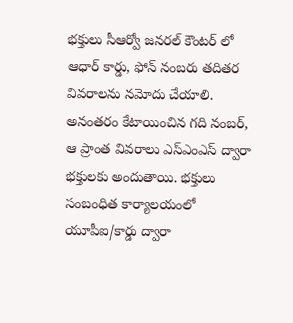భక్తులు సీఆర్వో జనరల్ కౌంటర్ లో ఆధార్ కార్డు, ఫోన్ నంబరు తదితర వివరాలను నమోదు చేయాలి. అనంతరం కేటాయించిన గది నంబర్, ఆ ప్రాంత వివరాలు ఎస్ఎంఎస్ ద్వారా భక్తులకు అందుతాయి. భక్తులు సంబంధిత కార్యాలయంలో యూపీఐ/కార్డు ద్వారా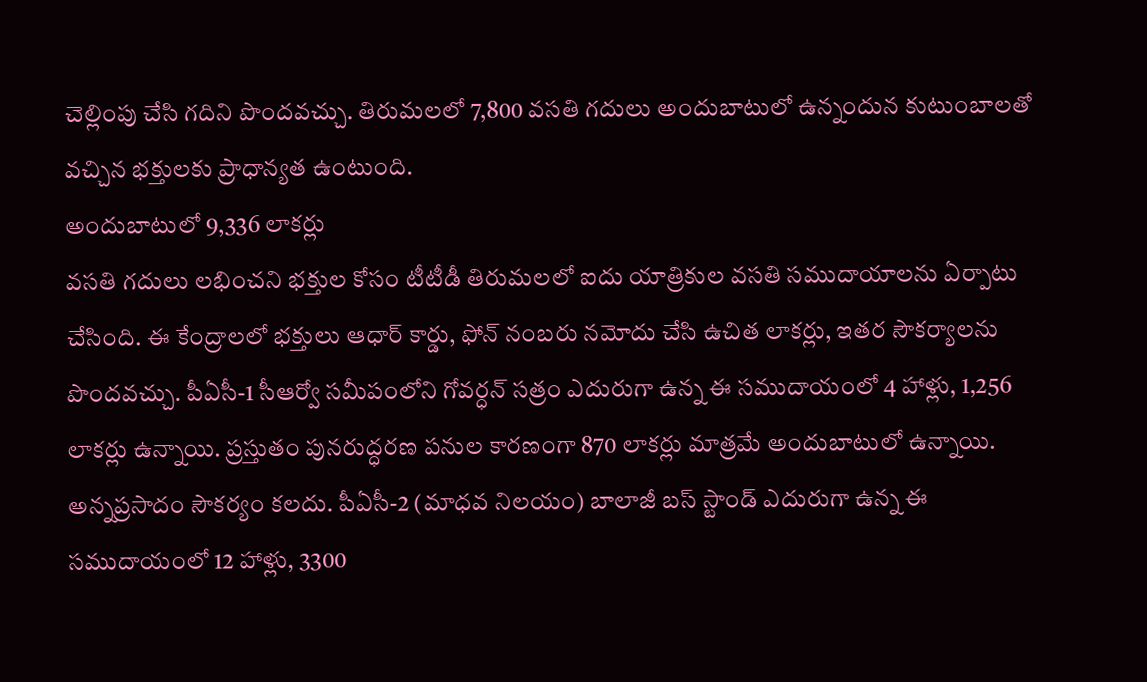చెల్లింపు చేసి గదిని పొందవచ్చు. తిరుమలలో 7,800 వసతి గదులు అందుబాటులో ఉన్నందున కుటుంబాలతో వచ్చిన భక్తులకు ప్రాధాన్యత ఉంటుంది.
అందుబాటులో 9,336 లాకర్లు
వసతి గదులు లభించని భక్తుల కోసం టీటీడీ తిరుమలలో ఐదు యాత్రికుల వసతి సముదాయాలను ఏర్పాటు చేసింది. ఈ కేంద్రాలలో భక్తులు ఆధార్ కార్డు, ఫోన్ నంబరు నమోదు చేసి ఉచిత లాకర్లు, ఇతర సౌకర్యాలను పొందవచ్చు. పీఏసీ-1 సీఆర్వో సమీపంలోని గోవర్ధన్ సత్రం ఎదురుగా ఉన్న ఈ సముదాయంలో 4 హాళ్లు, 1,256 లాకర్లు ఉన్నాయి. ప్రస్తుతం పునరుద్ధరణ పనుల కారణంగా 870 లాకర్లు మాత్రమే అందుబాటులో ఉన్నాయి. అన్నప్రసాదం సౌకర్యం కలదు. పీఏసీ-2 (మాధవ నిలయం) బాలాజీ బస్ స్టాండ్ ఎదురుగా ఉన్న ఈ సముదాయంలో 12 హాళ్లు, 3300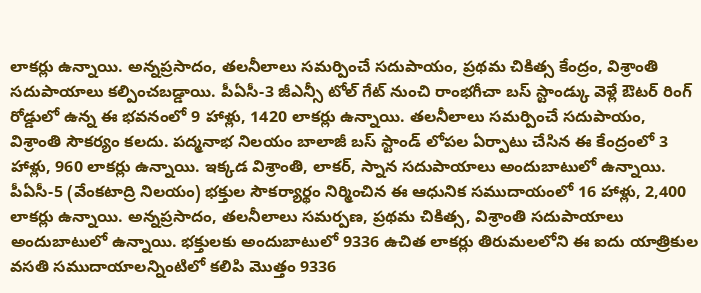లాకర్లు ఉన్నాయి. అన్నప్రసాదం, తలనీలాలు సమర్పించే సదుపాయం, ప్రథమ చికిత్స కేంద్రం, విశ్రాంతి సదుపాయాలు కల్పించబడ్డాయి. పీఏసీ-3 జీఎన్సీ టోల్ గేట్ నుంచి రాంభగీచా బస్ స్టాండ్కు వెళ్లే ఔటర్ రింగ్ రోడ్డులో ఉన్న ఈ భవనంలో 9 హాళ్లు, 1420 లాకర్లు ఉన్నాయి. తలనీలాలు సమర్పించే సదుపాయం, విశ్రాంతి సౌకర్యం కలదు. పద్మనాభ నిలయం బాలాజీ బస్ స్టాండ్ లోపల ఏర్పాటు చేసిన ఈ కేంద్రంలో 3 హాళ్లు, 960 లాకర్లు ఉన్నాయి. ఇక్కడ విశ్రాంతి, లాకర్, స్నాన సదుపాయాలు అందుబాటులో ఉన్నాయి. పీఏసీ-5 (వేంకటాద్రి నిలయం) భక్తుల సౌకర్యార్థం నిర్మించిన ఈ ఆధునిక సముదాయంలో 16 హాళ్లు, 2,400 లాకర్లు ఉన్నాయి. అన్నప్రసాదం, తలనీలాలు సమర్పణ, ప్రథమ చికిత్స, విశ్రాంతి సదుపాయాలు అందుబాటులో ఉన్నాయి. భక్తులకు అందుబాటులో 9336 ఉచిత లాకర్లు తిరుమలలోని ఈ ఐదు యాత్రికుల వసతి సముదాయాలన్నింటిలో కలిపి మొత్తం 9336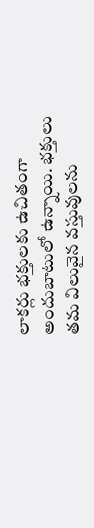లాకర్లు భక్తులకు ఉచితంగా అందుబాటులో ఉన్నాయి. భక్తులు తమ విలువైన వస్తువులను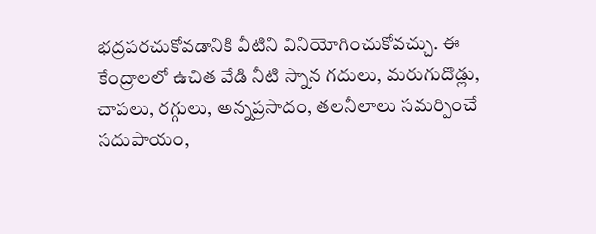భద్రపరచుకోవడానికి వీటిని వినియోగించుకోవచ్చు. ఈ కేంద్రాలలో ఉచిత వేడి నీటి స్నాన గదులు, మరుగుదొడ్లు, చాపలు, రగ్గులు, అన్నప్రసాదం, తలనీలాలు సమర్పించే సదుపాయం,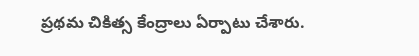ప్రథమ చికిత్స కేంద్రాలు ఏర్పాటు చేశారు.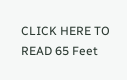CLICK HERE TO READ 65 Feet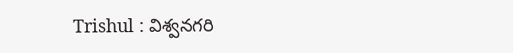Trishul : విశ్వనగరి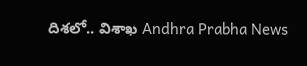దిశలో.. విశాఖ Andhra Prabha News